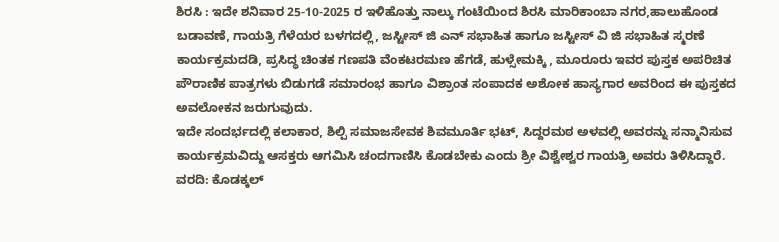ಶಿರಸಿ : ಇದೇ ಶನಿವಾರ 25-10-2025 ರ ಇಳಿಹೊತ್ತು ನಾಲ್ಕು ಗಂಟೆಯಿಂದ ಶಿರಸಿ ಮಾರಿಕಾಂಬಾ ನಗರ,ಹಾಲುಹೊಂಡ ಬಡಾವಣೆ, ಗಾಯತ್ರಿ ಗೆಳೆಯರ ಬಳಗದಲ್ಲಿ, ಜಸ್ಟೀಸ್ ಜಿ ಎನ್ ಸಭಾಹಿತ ಹಾಗೂ ಜಸ್ಟೀಸ್ ವಿ ಜಿ ಸಭಾಹಿತ ಸ್ಮರಣೆ ಕಾರ್ಯಕ್ರಮದಡಿ, ಪ್ರಸಿದ್ಧ ಚಿಂತಕ ಗಣಪತಿ ವೆಂಕಟರಮಣ ಹೆಗಡೆ, ಹುಳ್ಸೇಮಕ್ಕಿ , ಮೂರೂರು ಇವರ ಪುಸ್ತಕ ಅಪರಿಚಿತ ಪೌರಾಣಿಕ ಪಾತ್ರಗಳು ಬಿಡುಗಡೆ ಸಮಾರಂಭ ಹಾಗೂ ವಿಶ್ರಾಂತ ಸಂಪಾದಕ ಅಶೋಕ ಹಾಸ್ಯಗಾರ ಅವರಿಂದ ಈ ಪುಸ್ತಕದ ಅವಲೋಕನ ಜರುಗುವುದು.
ಇದೇ ಸಂದರ್ಭದಲ್ಲಿ ಕಲಾಕಾರ, ಶಿಲ್ಪಿ ಸಮಾಜಸೇವಕ ಶಿವಮೂರ್ತಿ ಭಟ್, ಸಿದ್ದರಮಠ ಅಳವಲ್ಲಿ ಅವರನ್ನು ಸನ್ಮಾನಿಸುವ ಕಾರ್ಯಕ್ರಮವಿದ್ದು ಆಸಕ್ತರು ಆಗಮಿಸಿ ಚಂದಗಾಣಿಸಿ ಕೊಡಬೇಕು ಎಂದು ಶ್ರೀ ವಿಶ್ವೇಶ್ವರ ಗಾಯತ್ರಿ ಅವರು ತಿಳಿಸಿದ್ದಾರೆ.
ವರದಿ: ಕೊಡಕ್ಕಲ್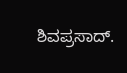ಶಿವಪ್ರಸಾದ್.